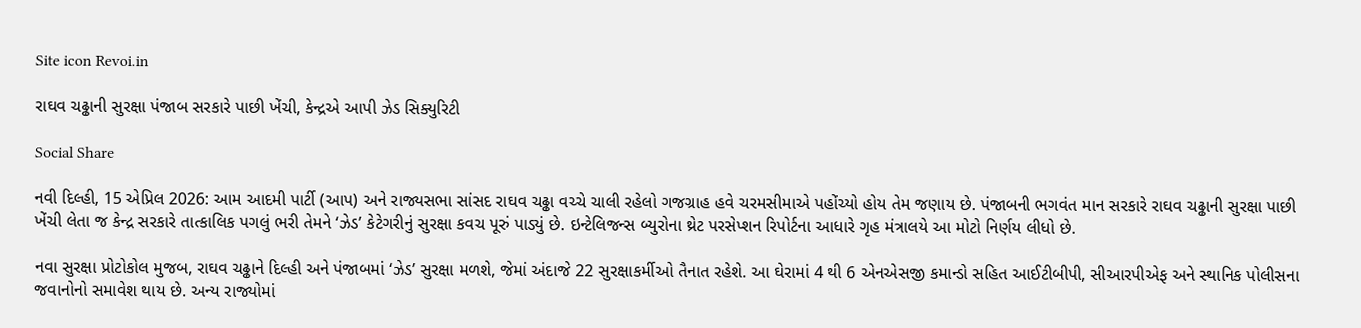Site icon Revoi.in

રાઘવ ચઢ્ઢાની સુરક્ષા પંજાબ સરકારે પાછી ખેંચી, કેન્દ્રએ આપી ઝેડ સિક્યુરિટી

Social Share

નવી દિલ્હી, 15 એપ્રિલ 2026: આમ આદમી પાર્ટી (આપ) અને રાજ્યસભા સાંસદ રાઘવ ચઢ્ઢા વચ્ચે ચાલી રહેલો ગજગ્રાહ હવે ચરમસીમાએ પહોંચ્યો હોય તેમ જણાય છે. પંજાબની ભગવંત માન સરકારે રાઘવ ચઢ્ઢાની સુરક્ષા પાછી ખેંચી લેતા જ કેન્દ્ર સરકારે તાત્કાલિક પગલું ભરી તેમને ‘ઝેડ’ કેટેગરીનું સુરક્ષા કવચ પૂરું પાડ્યું છે. ઇન્ટેલિજન્સ બ્યુરોના થ્રેટ પરસેપ્શન રિપોર્ટના આધારે ગૃહ મંત્રાલયે આ મોટો નિર્ણય લીધો છે.

નવા સુરક્ષા પ્રોટોકોલ મુજબ, રાઘવ ચઢ્ઢાને દિલ્હી અને પંજાબમાં ‘ઝેડ’ સુરક્ષા મળશે, જેમાં અંદાજે 22 સુરક્ષાકર્મીઓ તૈનાત રહેશે. આ ઘેરામાં 4 થી 6 એનએસજી કમાન્ડો સહિત આઈટીબીપી, સીઆરપીએફ અને સ્થાનિક પોલીસના જવાનોનો સમાવેશ થાય છે. અન્ય રાજ્યોમાં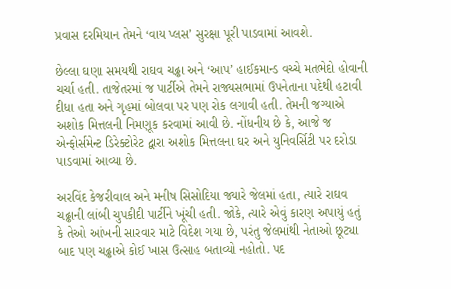પ્રવાસ દરમિયાન તેમને ‘વાય પ્લસ’ સુરક્ષા પૂરી પાડવામાં આવશે.

છેલ્લા ઘણા સમયથી રાઘવ ચઢ્ઢા અને ‘આપ’ હાઈકમાન્ડ વચ્ચે મતભેદો હોવાની ચર્ચા હતી. તાજેતરમાં જ પાર્ટીએ તેમને રાજ્યસભામાં ઉપનેતાના પદેથી હટાવી દીધા હતા અને ગૃહમાં બોલવા પર પણ રોક લગાવી હતી. તેમની જગ્યાએ અશોક મિત્તલની નિમણૂક કરવામાં આવી છે. નોંધનીય છે કે, આજે જ એન્ફોર્સમેન્ટ ડિરેક્ટોરેટ દ્વારા અશોક મિત્તલના ઘર અને યુનિવર્સિટી પર દરોડા પાડવામાં આવ્યા છે.

અરવિંદ કેજરીવાલ અને મનીષ સિસોદિયા જ્યારે જેલમાં હતા, ત્યારે રાઘવ ચઢ્ઢાની લાંબી ચુપકીદી પાર્ટીને ખૂંચી હતી. જોકે, ત્યારે એવું કારણ અપાયું હતું કે તેઓ આંખની સારવાર માટે વિદેશ ગયા છે, પરંતુ જેલમાંથી નેતાઓ છૂટ્યા બાદ પણ ચઢ્ઢાએ કોઈ ખાસ ઉત્સાહ બતાવ્યો નહોતો. પદ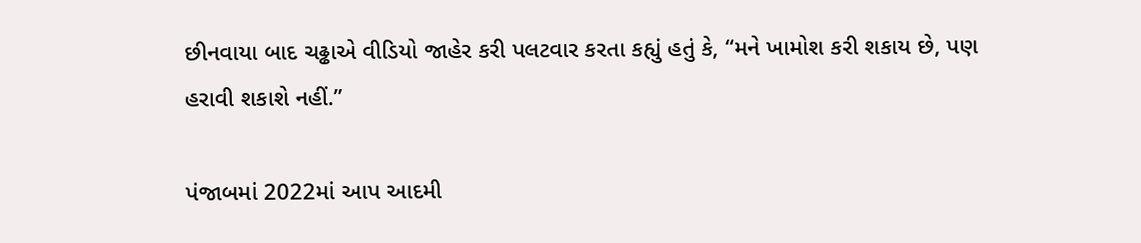છીનવાયા બાદ ચઢ્ઢાએ વીડિયો જાહેર કરી પલટવાર કરતા કહ્યું હતું કે, “મને ખામોશ કરી શકાય છે, પણ હરાવી શકાશે નહીં.”

પંજાબમાં 2022માં આપ આદમી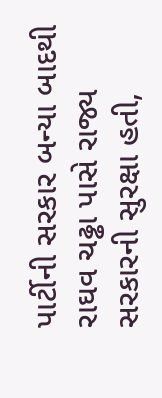પાર્ટીની સરકાર બન્યા બાદથી રાઘવ ચઢ્ઢા પાસે રાજ્ય સરકારની સુરક્ષા હતી,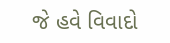જે હવે વિવાદો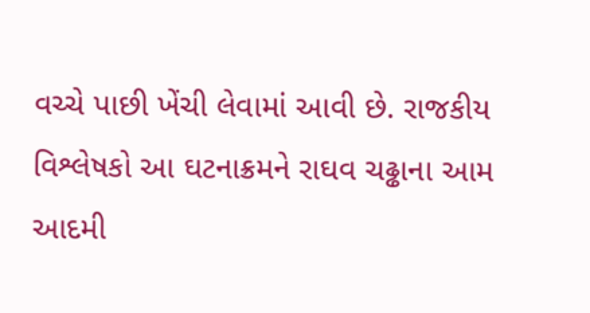વચ્ચે પાછી ખેંચી લેવામાં આવી છે. રાજકીય વિશ્લેષકો આ ઘટનાક્રમને રાઘવ ચઢ્ઢાના આમ આદમી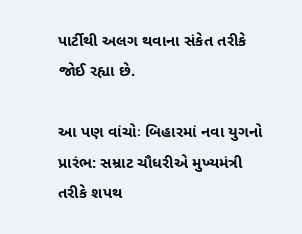પાર્ટીથી અલગ થવાના સંકેત તરીકે જોઈ રહ્યા છે.

આ પણ વાંચોઃ બિહારમાં નવા યુગનો પ્રારંભ: સમ્રાટ ચૌધરીએ મુખ્યમંત્રી તરીકે શપથ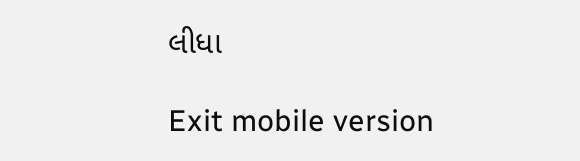લીધા

Exit mobile version